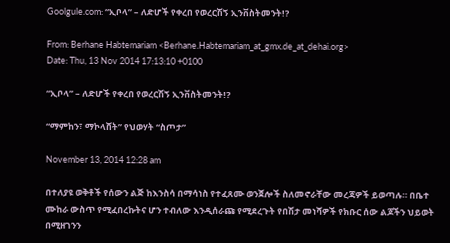Goolgule.com: “ኢቦላ” – ለድሆች የቀረበ የወረርሽኝ ኢንቨስትመንት!?

From: Berhane Habtemariam <Berhane.Habtemariam_at_gmx.de_at_dehai.org>
Date: Thu, 13 Nov 2014 17:13:10 +0100

“ኢቦላ” – ለድሆች የቀረበ የወረርሽኝ ኢንቨስትመንት!?

“ማምከን፣ ማኮላሸት” የህወሃት “ስጦታ”

November 13, 2014 12:28 am

በተለያዩ ወቅቶች የሰውን ልጅ ከእንስሳ በማሳነስ የተፈጸሙ ወንጀሎች ስለመኖራቸው መረጃዎች ይወጣሉ። በቤተ ሙከራ ውስጥ የሚፈበረኩትና ሆን ተብለው እንዲሰራጩ የሚደረጉት የበሽታ መነሻዎች የክቡር ሰው ልጆችን ህይወት በሚዘገንን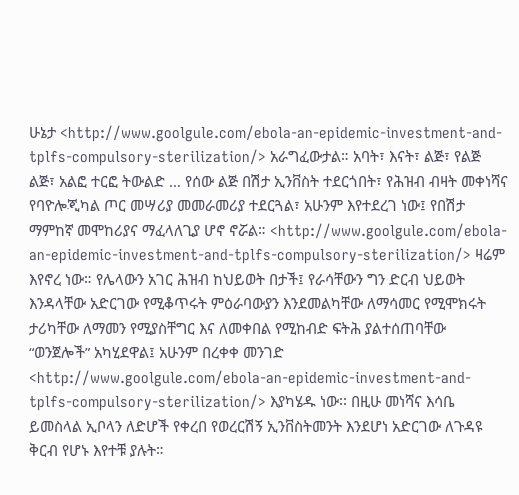ሁኔታ <http://www.goolgule.com/ebola-an-epidemic-investment-and-tplfs-compulsory-sterilization/> አራግፈውታል። አባት፣ እናት፣ ልጅ፣ የልጅ ልጅ፣ አልፎ ተርፎ ትውልድ … የሰው ልጅ በሽታ ኢንቨስት ተደርጎበት፣ የሕዝብ ብዛት መቀነሻና የባዮሎጂካል ጦር መሣሪያ መመራመሪያ ተደርጓል፣ አሁንም እየተደረገ ነው፤ የበሽታ ማምከኛ መሞከሪያና ማፈላለጊያ ሆኖ ኖሯል። <http://www.goolgule.com/ebola-an-epidemic-investment-and-tplfs-compulsory-sterilization/> ዛሬም እየኖረ ነው። የሌላውን አገር ሕዝብ ከህይወት በታች፤ የራሳቸውን ግን ድርብ ህይወት እንዳላቸው አድርገው የሚቆጥሩት ምዕራባውያን እንደመልካቸው ለማሳመር የሚሞክሩት ታሪካቸው ለማመን የሚያስቸግር እና ለመቀበል የሚከብድ ፍትሕ ያልተሰጠባቸው “ወንጀሎች” አካሂደዋል፤ አሁንም በረቀቀ መንገድ <http://www.goolgule.com/ebola-an-epidemic-investment-and-tplfs-compulsory-sterilization/> እያካሄዱ ነው፡፡ በዚሁ መነሻና እሳቤ ይመስላል ኢቦላን ለድሆች የቀረበ የወረርሽኝ ኢንቨስትመንት እንደሆነ አድርገው ለጉዳዩ ቅርብ የሆኑ እየተቹ ያሉት።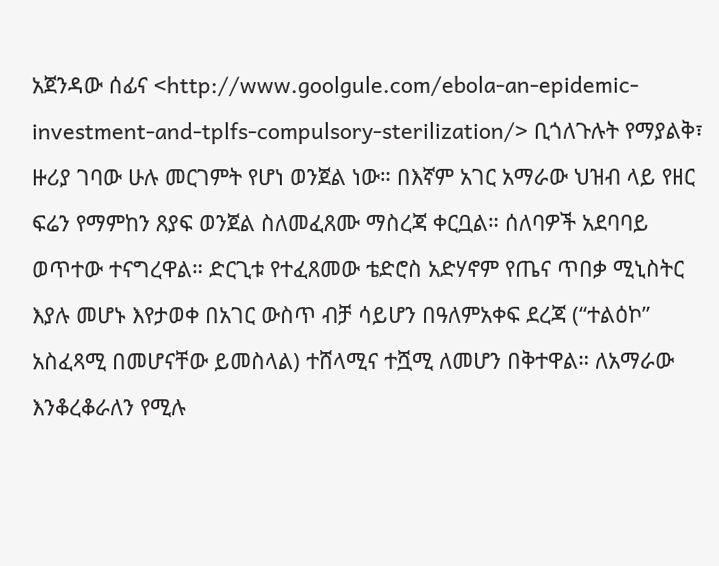አጀንዳው ሰፊና <http://www.goolgule.com/ebola-an-epidemic-investment-and-tplfs-compulsory-sterilization/> ቢጎለጉሉት የማያልቅ፣ ዙሪያ ገባው ሁሉ መርገምት የሆነ ወንጀል ነው። በእኛም አገር አማራው ህዝብ ላይ የዘር ፍሬን የማምከን ጸያፍ ወንጀል ስለመፈጸሙ ማስረጃ ቀርቧል። ሰለባዎች አደባባይ ወጥተው ተናግረዋል። ድርጊቱ የተፈጸመው ቴድሮስ አድሃኖም የጤና ጥበቃ ሚኒስትር እያሉ መሆኑ እየታወቀ በአገር ውስጥ ብቻ ሳይሆን በዓለምአቀፍ ደረጃ (“ተልዕኮ” አስፈጻሚ በመሆናቸው ይመስላል) ተሸላሚና ተሿሚ ለመሆን በቅተዋል። ለአማራው እንቆረቆራለን የሚሉ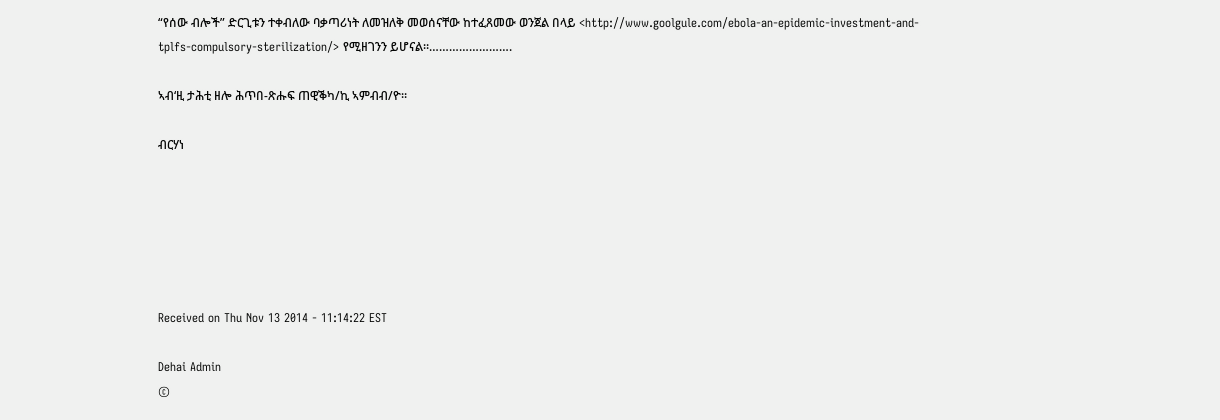“የሰው ብሎች” ድርጊቱን ተቀብለው ባቃጣሪነት ለመዝለቅ መወሰናቸው ከተፈጸመው ወንጀል በላይ <http://www.goolgule.com/ebola-an-epidemic-investment-and-tplfs-compulsory-sterilization/> የሚዘገንን ይሆናል።…………………….

ኣብ‘ዚ ታሕቲ ዘሎ ሕጥበ-ጽሑፍ ጠዊቕካ/ኪ ኣምብብ/ዮ።

ብርሃነ






Received on Thu Nov 13 2014 - 11:14:22 EST

Dehai Admin
©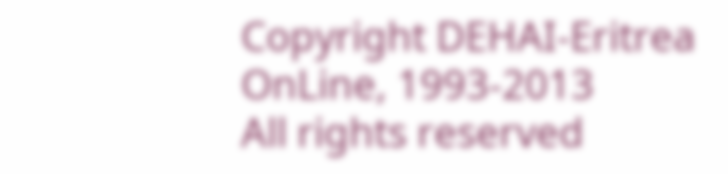Copyright DEHAI-Eritrea OnLine, 1993-2013
All rights reserved